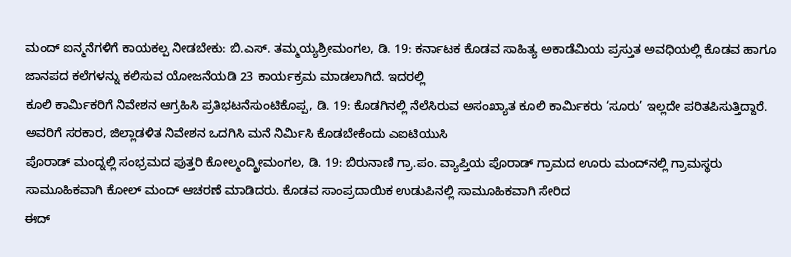ಮಂದ್ ಐನ್ಮನೆಗಳಿಗೆ ಕಾಯಕಲ್ಪ ನೀಡಬೇಕು: ಬಿ.ಎಸ್. ತಮ್ಮಯ್ಯಶ್ರೀಮಂಗಲ, ಡಿ. 19: ಕರ್ನಾಟಕ ಕೊಡವ ಸಾಹಿತ್ಯ ಅಕಾಡೆಮಿಯ ಪ್ರಸ್ತುತ ಅವಧಿಯಲ್ಲಿ ಕೊಡವ ಹಾಗೂ ಜಾನಪದ ಕಲೆಗಳನ್ನು ಕಲಿಸುವ ಯೋಜನೆಯಡಿ 23 ಕಾರ್ಯಕ್ರಮ ಮಾಡಲಾಗಿದೆ. ಇದರಲ್ಲಿ
ಕೂಲಿ ಕಾರ್ಮಿಕರಿಗೆ ನಿವೇಶನ ಆಗ್ರಹಿಸಿ ಪ್ರತಿಭಟನೆಸುಂಟಿಕೊಪ್ಪ, ಡಿ. 19: ಕೊಡಗಿನಲ್ಲಿ ನೆಲೆಸಿರುವ ಅಸಂಖ್ಯಾತ ಕೂಲಿ ಕಾರ್ಮಿಕರು ‘ಸೂರು’ ಇಲ್ಲದೇ ಪರಿತಪಿಸುತ್ತಿದ್ದಾರೆ. ಅವರಿಗೆ ಸರಕಾರ, ಜಿಲ್ಲಾಡಳಿತ ನಿವೇಶನ ಒದಗಿಸಿ ಮನೆ ನಿರ್ಮಿಸಿ ಕೊಡಬೇಕೆಂದು ಎಐಟಿಯುಸಿ
ಪೊರಾಡ್ ಮಂದ್ನಲ್ಲಿ ಸಂಭ್ರಮದ ಪುತ್ತರಿ ಕೋಲ್ಮಂದ್ಶ್ರೀಮಂಗಲ, ಡಿ. 19: ಬಿರುನಾಣಿ ಗ್ರಾ.ಪಂ. ವ್ಯಾಪ್ತಿಯ ಪೊರಾಡ್ ಗ್ರಾಮದ ಊರು ಮಂದ್‍ನಲ್ಲಿ ಗ್ರಾಮಸ್ಥರು ಸಾಮೂಹಿಕವಾಗಿ ಕೋಲ್ ಮಂದ್ ಆಚರಣೆ ಮಾಡಿದರು. ಕೊಡವ ಸಾಂಪ್ರದಾಯಿಕ ಉಡುಪಿನಲ್ಲಿ ಸಾಮೂಹಿಕವಾಗಿ ಸೇರಿದ
ಈದ್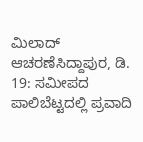ಮಿಲಾದ್ ಆಚರಣೆಸಿದ್ದಾಪುರ, ಡಿ. 19: ಸಮೀಪದ ಪಾಲಿಬೆಟ್ಟದಲ್ಲಿ ಪ್ರವಾದಿ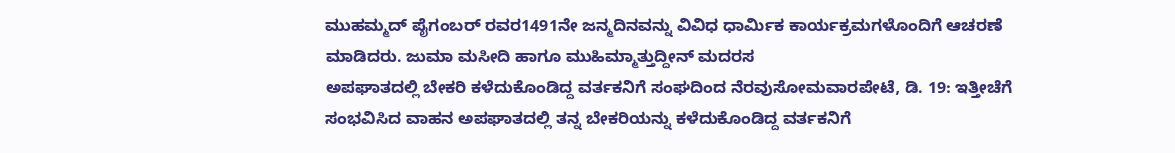ಮುಹಮ್ಮದ್ ಪೈಗಂಬರ್ ರವರ1491ನೇ ಜನ್ಮದಿನವನ್ನು ವಿವಿಧ ಧಾರ್ಮಿಕ ಕಾರ್ಯಕ್ರಮಗಳೊಂದಿಗೆ ಆಚರಣೆ ಮಾಡಿದರು. ಜುಮಾ ಮಸೀದಿ ಹಾಗೂ ಮುಹಿಮ್ಮಾತ್ತುದ್ದೀನ್ ಮದರಸ
ಅಪಘಾತದಲ್ಲಿ ಬೇಕರಿ ಕಳೆದುಕೊಂಡಿದ್ದ ವರ್ತಕನಿಗೆ ಸಂಘದಿಂದ ನೆರವುಸೋಮವಾರಪೇಟೆ, ಡಿ. 19: ಇತ್ತೀಚೆಗೆ ಸಂಭವಿಸಿದ ವಾಹನ ಅಪಘಾತದಲ್ಲಿ ತನ್ನ ಬೇಕರಿಯನ್ನು ಕಳೆದುಕೊಂಡಿದ್ದ ವರ್ತಕನಿಗೆ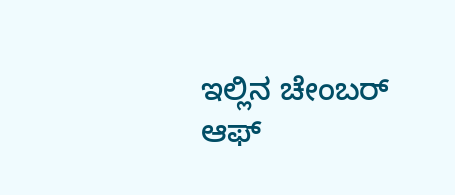ಇಲ್ಲಿನ ಚೇಂಬರ್ ಆಫ್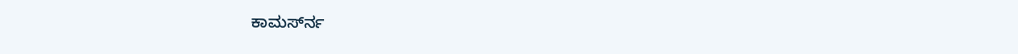ಕಾಮರ್ಸ್‍ನ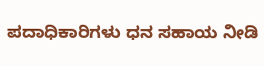ಪದಾಧಿಕಾರಿಗಳು ಧನ ಸಹಾಯ ನೀಡಿ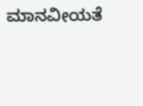ಮಾನವೀಯತೆ